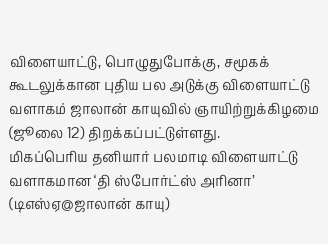விளையாட்டு, பொழுதுபோக்கு, சமூகக் கூடலுக்கான புதிய பல அடுக்கு விளையாட்டு வளாகம் ஜாலான் காயுவில் ஞாயிற்றுக்கிழமை (ஜூலை 12) திறக்கப்பட்டுள்ளது.
மிகப்பெரிய தனியார் பலமாடி விளையாட்டு வளாகமான ‘தி ஸ்போர்ட்ஸ் அரினா’ (டிஎஸ்ஏ@ஜாலான் காயு)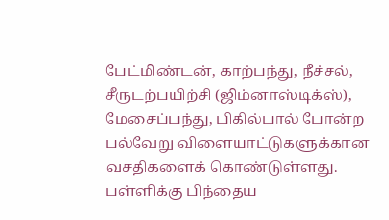பேட்மிண்டன், காற்பந்து, நீச்சல், சீருடற்பயிற்சி (ஜிம்னாஸ்டிக்ஸ்), மேசைப்பந்து, பிகில்பால் போன்ற பல்வேறு விளையாட்டுகளுக்கான வசதிகளைக் கொண்டுள்ளது.
பள்ளிக்கு பிந்தைய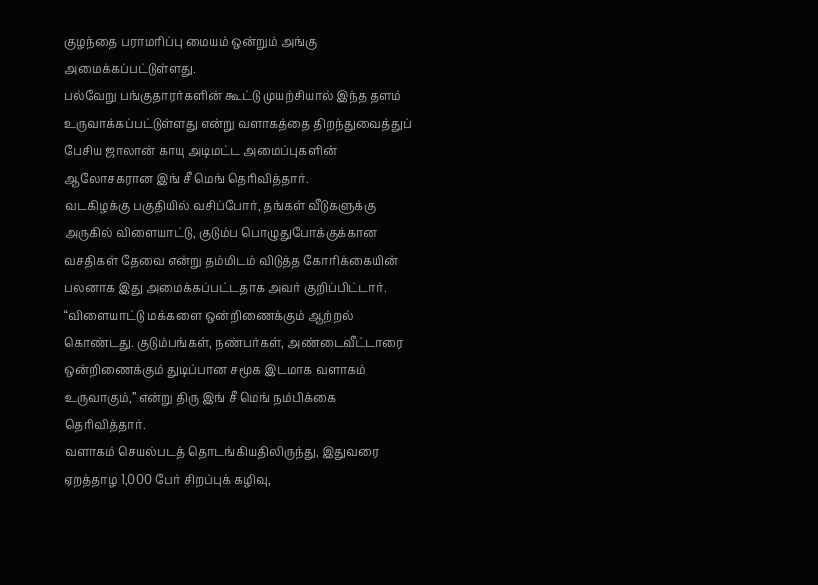குழந்தை பராமரிப்பு மையம் ஒன்றும் அங்கு அமைக்கப்பட்டுள்ளது.
பல்வேறு பங்குதாரர்களின் கூட்டு முயற்சியால் இந்த தளம் உருவாக்கப்பட்டுள்ளது என்று வளாகத்தை திறந்துவைத்துப் பேசிய ஜாலான் காயு அடிமட்ட அமைப்புகளின் ஆலோசகரான இங் சீ மெங் தெரிவித்தார்.
வடகிழக்கு பகுதியில் வசிப்போர், தங்கள் வீடுகளுக்கு அருகில் விளையாட்டு, குடும்ப பொழுதுபோக்குக்கான வசதிகள் தேவை என்று தம்மிடம் விடுத்த கோரிக்கையின் பலனாக இது அமைக்கப்பட்டதாக அவர் குறிப்பிட்டார்.
“விளையாட்டு மக்களை ஒன்றிணைக்கும் ஆற்றல் கொண்டது. குடும்பங்கள், நண்பர்கள், அண்டைவீட்டாரை ஒன்றிணைக்கும் துடிப்பான சமூக இடமாக வளாகம் உருவாகும்,” என்று திரு இங் சீ மெங் நம்பிக்கை தெரிவித்தார்.
வளாகம் செயல்படத் தொடங்கியதிலிருந்து, இதுவரை ஏறத்தாழ 1,000 பேர் சிறப்புக் கழிவு,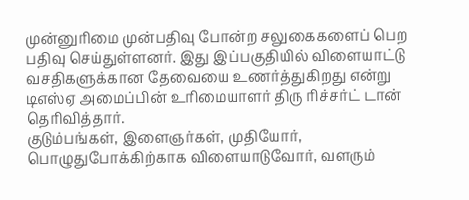முன்னுரிமை முன்பதிவு போன்ற சலுகைகளைப் பெற பதிவு செய்துள்ளனர். இது இப்பகுதியில் விளையாட்டு வசதிகளுக்கான தேவையை உணர்த்துகிறது என்று டிஎஸ்ஏ அமைப்பின் உரிமையாளர் திரு ரிச்சர்ட் டான் தெரிவித்தார்.
குடும்பங்கள், இளைஞர்கள், முதியோர், பொழுதுபோக்கிற்காக விளையாடுவோர், வளரும்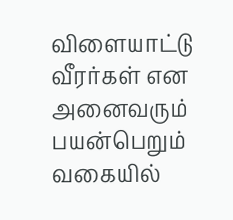விளையாட்டு வீரர்கள் என அனைவரும் பயன்பெறும் வகையில்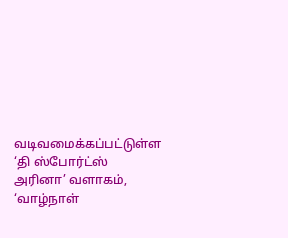வடிவமைக்கப்பட்டுள்ள ‘தி ஸ்போர்ட்ஸ் அரினா’ வளாகம், ‘வாழ்நாள்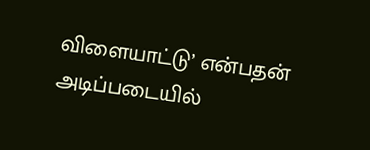விளையாட்டு’ என்பதன் அடிப்படையில்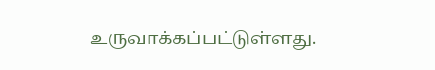உருவாக்கப்பட்டுள்ளது.